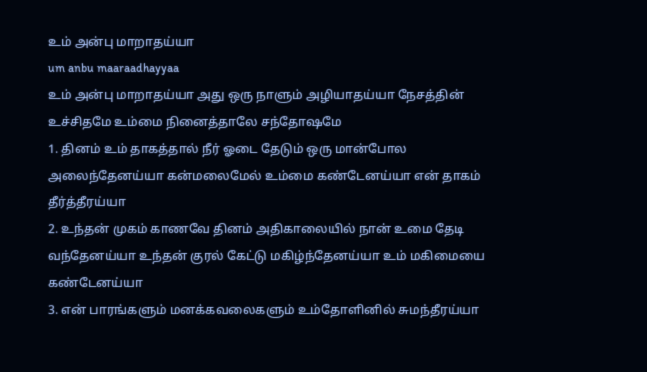உம் அன்பு மாறாதய்யா
um anbu maaraadhayyaa
உம் அன்பு மாறாதய்யா அது ஒரு நாளும் அழியாதய்யா நேசத்தின் உச்சிதமே உம்மை நினைத்தாலே சந்தோஷமே
1. தினம் உம் தாகத்தால் நீர் ஓடை தேடும் ஒரு மான்போல அலைந்தேனய்யா கன்மலைமேல் உம்மை கண்டேனய்யா என் தாகம் தீர்த்தீரய்யா
2. உந்தன் முகம் காணவே தினம் அதிகாலையில் நான் உமை தேடி வந்தேனய்யா உந்தன் குரல் கேட்டு மகிழ்ந்தேனய்யா உம் மகிமையை கண்டேனய்யா
3. என் பாரங்களும் மனக்கவலைகளும் உம்தோளினில் சுமந்தீரய்யா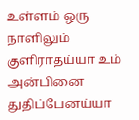உள்ளம் ஒரு நாளிலும் குளிராதய்யா உம் அன்பினை துதிப்பேனய்யா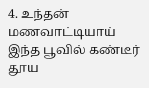4. உந்தன் மணவாட்டியாய் இந்த பூவில் கண்டீர் தூய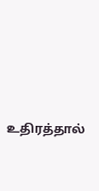உதிரத்தால்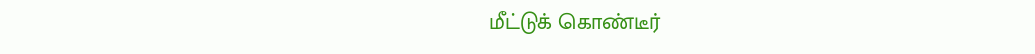மீட்டுக் கொண்டீர்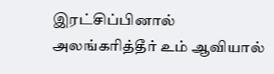இரட்சிப்பினால் அலங்கரித்தீர் உம் ஆவியால்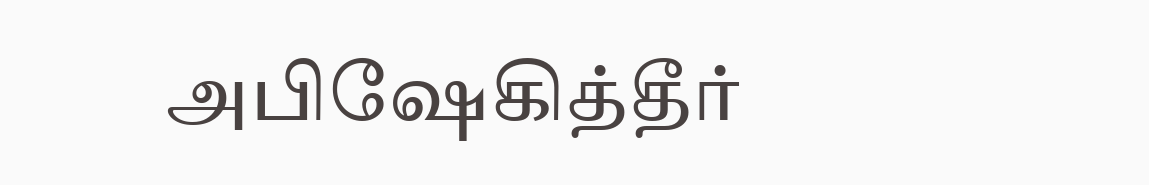அபிஷேகித்தீர்